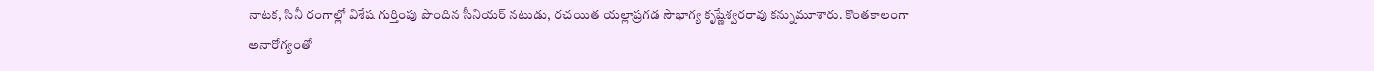నాటక, సినీ రంగాల్లో విశేష గుర్తింపు పొందిన సీనియర్ నటుడు, రచయిత యల్లాప్రగడ సౌభాగ్య కృష్ణేశ్వరరావు కన్నుమూశారు. కొంతకాలంగా అనారోగ్యంతో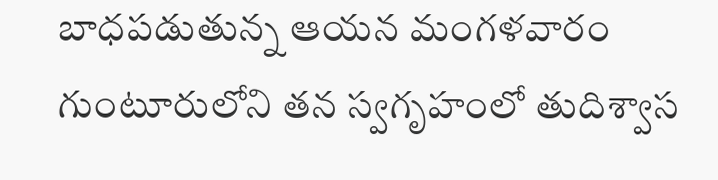బాధపడుతున్న ఆయన మంగళవారం గుంటూరులోని తన స్వగృహంలో తుదిశ్వాస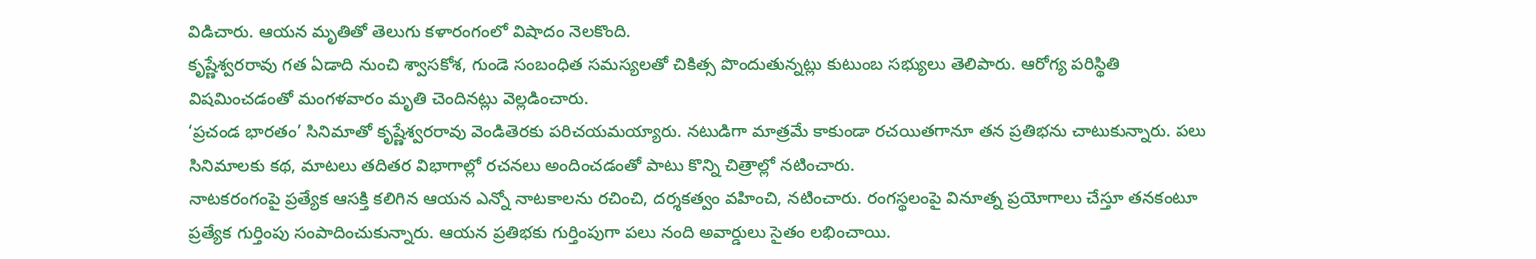విడిచారు. ఆయన మృతితో తెలుగు కళారంగంలో విషాదం నెలకొంది.
కృష్ణేశ్వరరావు గత ఏడాది నుంచి శ్వాసకోశ, గుండె సంబంధిత సమస్యలతో చికిత్స పొందుతున్నట్లు కుటుంబ సభ్యులు తెలిపారు. ఆరోగ్య పరిస్థితి విషమించడంతో మంగళవారం మృతి చెందినట్లు వెల్లడించారు.
‘ప్రచండ భారతం’ సినిమాతో కృష్ణేశ్వరరావు వెండితెరకు పరిచయమయ్యారు. నటుడిగా మాత్రమే కాకుండా రచయితగానూ తన ప్రతిభను చాటుకున్నారు. పలు సినిమాలకు కథ, మాటలు తదితర విభాగాల్లో రచనలు అందించడంతో పాటు కొన్ని చిత్రాల్లో నటించారు.
నాటకరంగంపై ప్రత్యేక ఆసక్తి కలిగిన ఆయన ఎన్నో నాటకాలను రచించి, దర్శకత్వం వహించి, నటించారు. రంగస్థలంపై వినూత్న ప్రయోగాలు చేస్తూ తనకంటూ ప్రత్యేక గుర్తింపు సంపాదించుకున్నారు. ఆయన ప్రతిభకు గుర్తింపుగా పలు నంది అవార్డులు సైతం లభించాయి.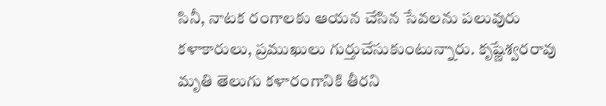సినీ, నాటక రంగాలకు ఆయన చేసిన సేవలను పలువురు కళాకారులు, ప్రముఖులు గుర్తుచేసుకుంటున్నారు. కృష్ణేశ్వరరావు మృతి తెలుగు కళారంగానికి తీరని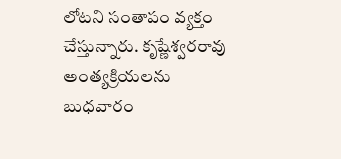లోటని సంతాపం వ్యక్తం చేస్తున్నారు. కృష్ణేశ్వరరావు అంత్యక్రియలను బుధవారం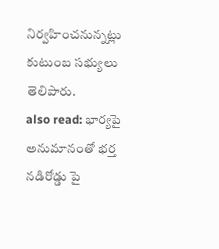నిర్వహించనున్నట్లు కుటుంబ సభ్యులు తెలిపారు.
also read: భార్యపై అనుమానంతో భర్త నడిరోడ్డు పై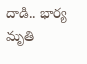దాడి.. భార్య మృతి